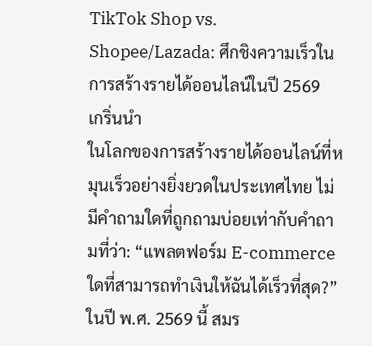TikTok Shop vs. Shopee/Lazada: ศึกชิงความเร็วในการสร้างรายได้ออนไลน์ในปี 2569
เกริ่นนำ
ในโลกของการสร้างรายได้ออนไลน์ที่หมุนเร็วอย่างยิ่งยวดในประเทศไทย ไม่มีคำถามใดที่ถูกถามบ่อยเท่ากับคำถามที่ว่า: “แพลตฟอร์ม E-commerce ใดที่สามารถทำเงินให้ฉันได้เร็วที่สุด?” ในปี พ.ศ. 2569 นี้ สมร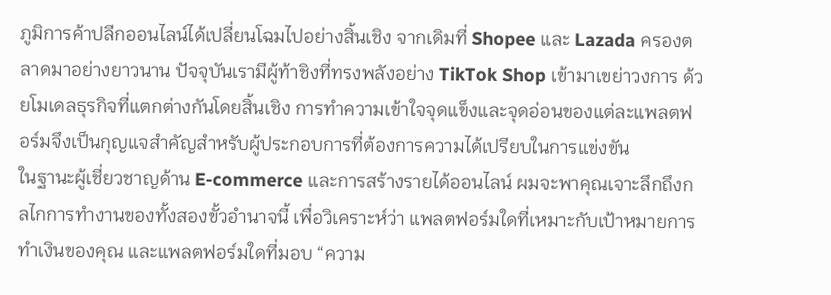ภูมิการค้าปลีกออนไลน์ได้เปลี่ยนโฉมไปอย่างสิ้นเชิง จากเดิมที่ Shopee และ Lazada ครองตลาดมาอย่างยาวนาน ปัจจุบันเรามีผู้ท้าชิงที่ทรงพลังอย่าง TikTok Shop เข้ามาเขย่าวงการ ด้วยโมเดลธุรกิจที่แตกต่างกันโดยสิ้นเชิง การทำความเข้าใจจุดแข็งและจุดอ่อนของแต่ละแพลตฟอร์มจึงเป็นกุญแจสำคัญสำหรับผู้ประกอบการที่ต้องการความได้เปรียบในการแข่งขัน
ในฐานะผู้เชี่ยวชาญด้าน E-commerce และการสร้างรายได้ออนไลน์ ผมจะพาคุณเจาะลึกถึงกลไกการทำงานของทั้งสองขั้วอำนาจนี้ เพื่อวิเคราะห์ว่า แพลตฟอร์มใดที่เหมาะกับเป้าหมายการทำเงินของคุณ และแพลตฟอร์มใดที่มอบ “ความ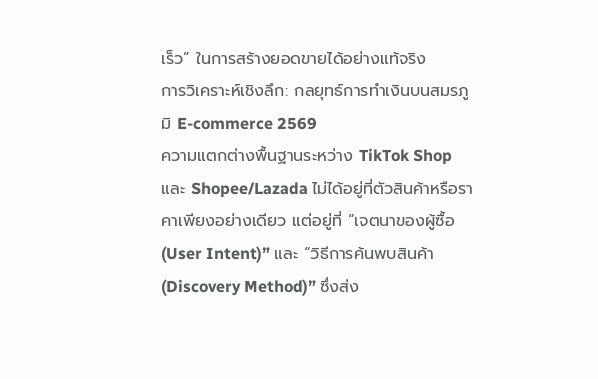เร็ว” ในการสร้างยอดขายได้อย่างแท้จริง
การวิเคราะห์เชิงลึก: กลยุทธ์การทำเงินบนสมรภูมิ E-commerce 2569
ความแตกต่างพื้นฐานระหว่าง TikTok Shop และ Shopee/Lazada ไม่ได้อยู่ที่ตัวสินค้าหรือราคาเพียงอย่างเดียว แต่อยู่ที่ “เจตนาของผู้ซื้อ (User Intent)” และ “วิธีการค้นพบสินค้า (Discovery Method)” ซึ่งส่ง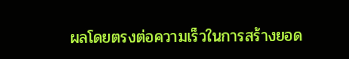ผลโดยตรงต่อความเร็วในการสร้างยอด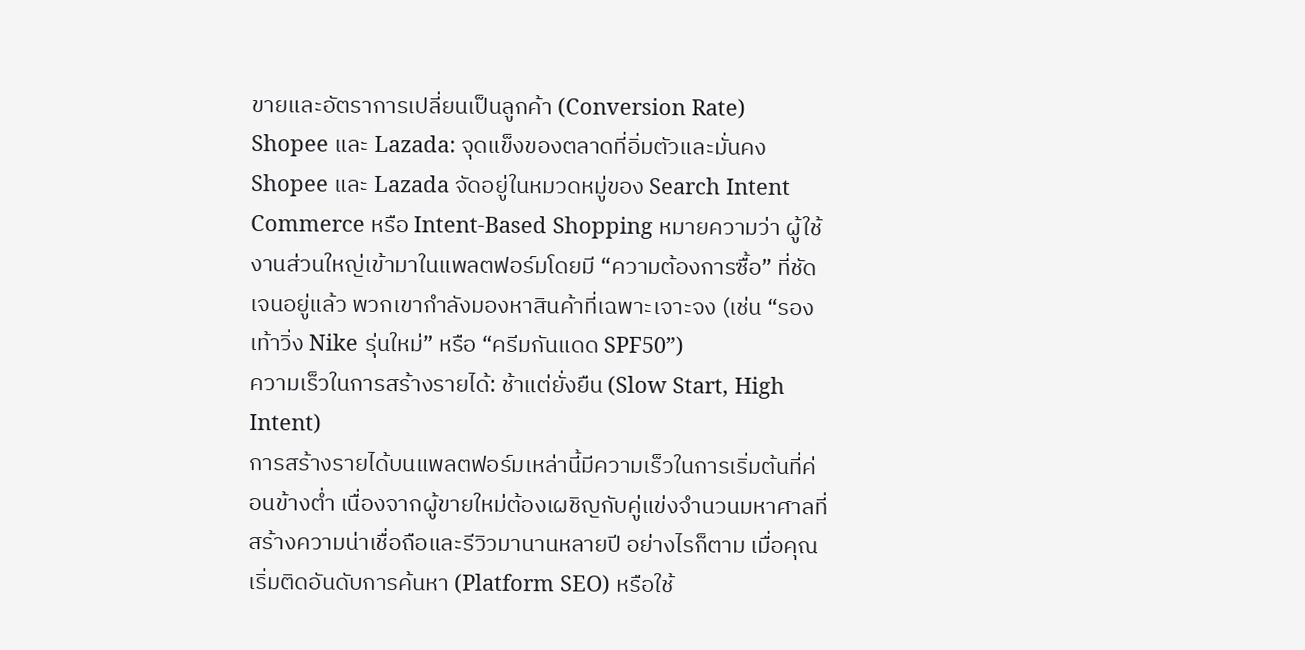ขายและอัตราการเปลี่ยนเป็นลูกค้า (Conversion Rate)
Shopee และ Lazada: จุดแข็งของตลาดที่อิ่มตัวและมั่นคง
Shopee และ Lazada จัดอยู่ในหมวดหมู่ของ Search Intent Commerce หรือ Intent-Based Shopping หมายความว่า ผู้ใช้งานส่วนใหญ่เข้ามาในแพลตฟอร์มโดยมี “ความต้องการซื้อ” ที่ชัดเจนอยู่แล้ว พวกเขากำลังมองหาสินค้าที่เฉพาะเจาะจง (เช่น “รองเท้าวิ่ง Nike รุ่นใหม่” หรือ “ครีมกันแดด SPF50”)
ความเร็วในการสร้างรายได้: ช้าแต่ยั่งยืน (Slow Start, High Intent)
การสร้างรายได้บนแพลตฟอร์มเหล่านี้มีความเร็วในการเริ่มต้นที่ค่อนข้างต่ำ เนื่องจากผู้ขายใหม่ต้องเผชิญกับคู่แข่งจำนวนมหาศาลที่สร้างความน่าเชื่อถือและรีวิวมานานหลายปี อย่างไรก็ตาม เมื่อคุณเริ่มติดอันดับการค้นหา (Platform SEO) หรือใช้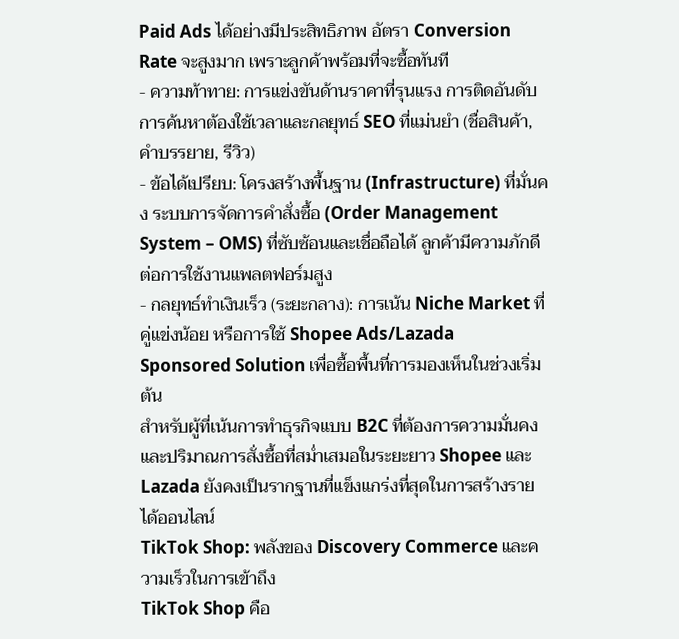Paid Ads ได้อย่างมีประสิทธิภาพ อัตรา Conversion Rate จะสูงมาก เพราะลูกค้าพร้อมที่จะซื้อทันที
- ความท้าทาย: การแข่งขันด้านราคาที่รุนแรง การติดอันดับการค้นหาต้องใช้เวลาและกลยุทธ์ SEO ที่แม่นยำ (ชื่อสินค้า, คำบรรยาย, รีวิว)
- ข้อได้เปรียบ: โครงสร้างพื้นฐาน (Infrastructure) ที่มั่นคง ระบบการจัดการคำสั่งซื้อ (Order Management System – OMS) ที่ซับซ้อนและเชื่อถือได้ ลูกค้ามีความภักดีต่อการใช้งานแพลตฟอร์มสูง
- กลยุทธ์ทำเงินเร็ว (ระยะกลาง): การเน้น Niche Market ที่คู่แข่งน้อย หรือการใช้ Shopee Ads/Lazada Sponsored Solution เพื่อซื้อพื้นที่การมองเห็นในช่วงเริ่มต้น
สำหรับผู้ที่เน้นการทำธุรกิจแบบ B2C ที่ต้องการความมั่นคงและปริมาณการสั่งซื้อที่สม่ำเสมอในระยะยาว Shopee และ Lazada ยังคงเป็นรากฐานที่แข็งแกร่งที่สุดในการสร้างรายได้ออนไลน์
TikTok Shop: พลังของ Discovery Commerce และความเร็วในการเข้าถึง
TikTok Shop คือ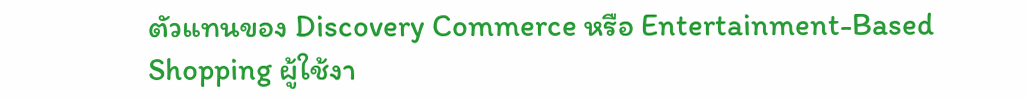ตัวแทนของ Discovery Commerce หรือ Entertainment-Based Shopping ผู้ใช้งา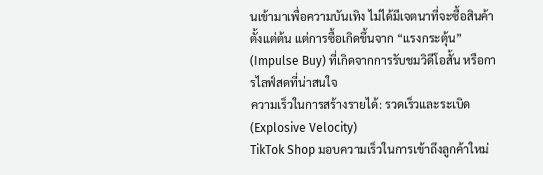นเข้ามาเพื่อความบันเทิง ไม่ได้มีเจตนาที่จะซื้อสินค้าตั้งแต่ต้น แต่การซื้อเกิดขึ้นจาก “แรงกระตุ้น” (Impulse Buy) ที่เกิดจากการรับชมวิดีโอสั้น หรือการไลฟ์สดที่น่าสนใจ
ความเร็วในการสร้างรายได้: รวดเร็วและระเบิด (Explosive Velocity)
TikTok Shop มอบความเร็วในการเข้าถึงลูกค้าใหม่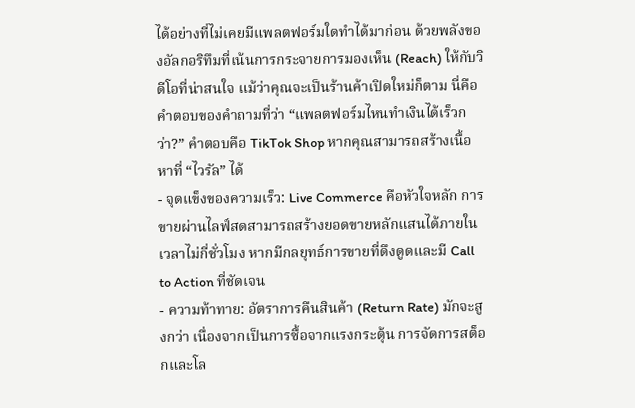ได้อย่างที่ไม่เคยมีแพลตฟอร์มใดทำได้มาก่อน ด้วยพลังของอัลกอริทึมที่เน้นการกระจายการมองเห็น (Reach) ให้กับวิดีโอที่น่าสนใจ แม้ว่าคุณจะเป็นร้านค้าเปิดใหม่ก็ตาม นี่คือคำตอบของคำถามที่ว่า “แพลตฟอร์มไหนทำเงินได้เร็วกว่า?” คำตอบคือ TikTok Shop หากคุณสามารถสร้างเนื้อหาที่ “ไวรัล” ได้
- จุดแข็งของความเร็ว: Live Commerce คือหัวใจหลัก การขายผ่านไลฟ์สดสามารถสร้างยอดขายหลักแสนได้ภายในเวลาไม่กี่ชั่วโมง หากมีกลยุทธ์การขายที่ดึงดูดและมี Call to Action ที่ชัดเจน
- ความท้าทาย: อัตราการคืนสินค้า (Return Rate) มักจะสูงกว่า เนื่องจากเป็นการซื้อจากแรงกระตุ้น การจัดการสต็อกและโล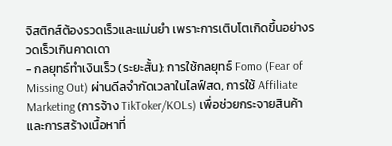จิสติกส์ต้องรวดเร็วและแม่นยำ เพราะการเติบโตเกิดขึ้นอย่างรวดเร็วเกินคาดเดา
- กลยุทธ์ทำเงินเร็ว (ระยะสั้น): การใช้กลยุทธ์ Fomo (Fear of Missing Out) ผ่านดีลจำกัดเวลาในไลฟ์สด, การใช้ Affiliate Marketing (การจ้าง TikToker/KOLs) เพื่อช่วยกระจายสินค้า และการสร้างเนื้อหาที่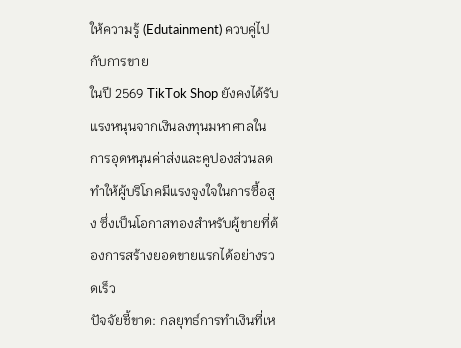ให้ความรู้ (Edutainment) ควบคู่ไปกับการขาย
ในปี 2569 TikTok Shop ยังคงได้รับแรงหนุนจากเงินลงทุนมหาศาลในการอุดหนุนค่าส่งและคูปองส่วนลด ทำให้ผู้บริโภคมีแรงจูงใจในการซื้อสูง ซึ่งเป็นโอกาสทองสำหรับผู้ขายที่ต้องการสร้างยอดขายแรกได้อย่างรวดเร็ว
ปัจจัยชี้ขาด: กลยุทธ์การทำเงินที่เห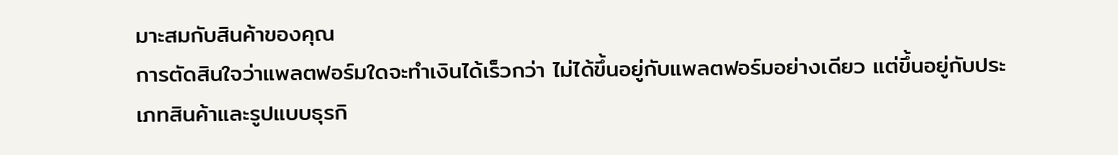มาะสมกับสินค้าของคุณ
การตัดสินใจว่าแพลตฟอร์มใดจะทำเงินได้เร็วกว่า ไม่ได้ขึ้นอยู่กับแพลตฟอร์มอย่างเดียว แต่ขึ้นอยู่กับประเภทสินค้าและรูปแบบธุรกิ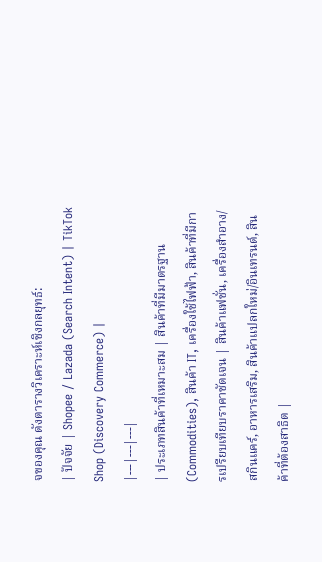จของคุณ ดังตารางวิเคราะห์เชิงกลยุทธ์:
| ปัจจัย | Shopee / Lazada (Search Intent) | TikTok Shop (Discovery Commerce) |
|---|---|---|
| ประเภทสินค้าที่เหมาะสม | สินค้าที่มีมาตรฐาน (Commodities), สินค้า IT, เครื่องใช้ไฟฟ้า, สินค้าที่มีการเปรียบเทียบราคาชัดเจน | สินค้าแฟชั่น, เครื่องสำอาง/สกินแคร์, อาหารเสริม, สินค้าแปลกใหม่/อินเทรนด์, สินค้าที่ต้องสาธิต |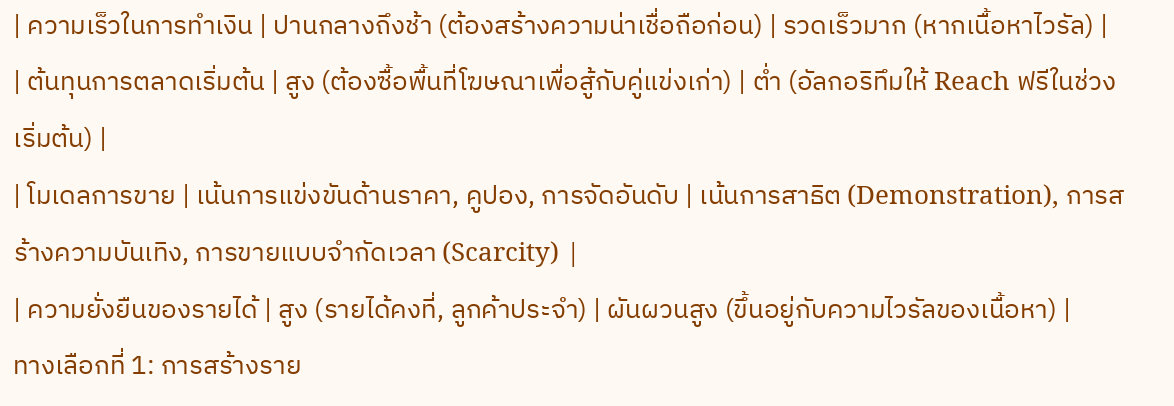| ความเร็วในการทำเงิน | ปานกลางถึงช้า (ต้องสร้างความน่าเชื่อถือก่อน) | รวดเร็วมาก (หากเนื้อหาไวรัล) |
| ต้นทุนการตลาดเริ่มต้น | สูง (ต้องซื้อพื้นที่โฆษณาเพื่อสู้กับคู่แข่งเก่า) | ต่ำ (อัลกอริทึมให้ Reach ฟรีในช่วงเริ่มต้น) |
| โมเดลการขาย | เน้นการแข่งขันด้านราคา, คูปอง, การจัดอันดับ | เน้นการสาธิต (Demonstration), การสร้างความบันเทิง, การขายแบบจำกัดเวลา (Scarcity) |
| ความยั่งยืนของรายได้ | สูง (รายได้คงที่, ลูกค้าประจำ) | ผันผวนสูง (ขึ้นอยู่กับความไวรัลของเนื้อหา) |
ทางเลือกที่ 1: การสร้างราย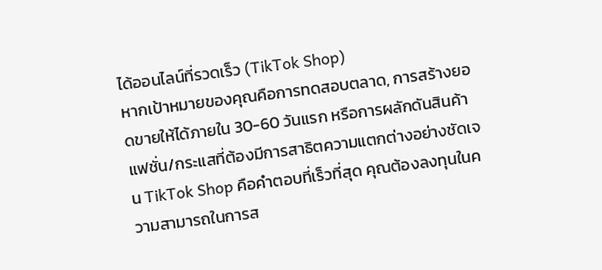ได้ออนไลน์ที่รวดเร็ว (TikTok Shop)
หากเป้าหมายของคุณคือการทดสอบตลาด, การสร้างยอดขายให้ได้ภายใน 30-60 วันแรก หรือการผลักดันสินค้าแฟชั่น/กระแสที่ต้องมีการสาธิตความแตกต่างอย่างชัดเจน TikTok Shop คือคำตอบที่เร็วที่สุด คุณต้องลงทุนในความสามารถในการส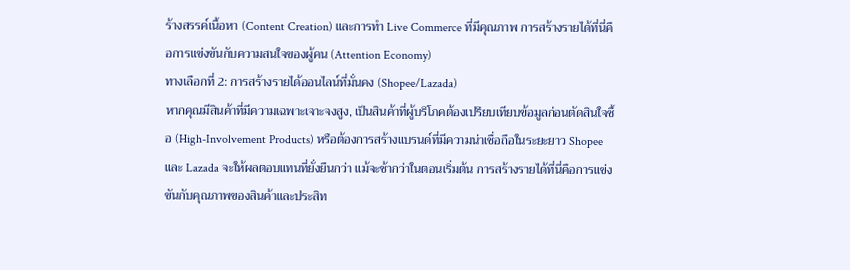ร้างสรรค์เนื้อหา (Content Creation) และการทำ Live Commerce ที่มีคุณภาพ การสร้างรายได้ที่นี่คือการแข่งขันกับความสนใจของผู้คน (Attention Economy)
ทางเลือกที่ 2: การสร้างรายได้ออนไลน์ที่มั่นคง (Shopee/Lazada)
หากคุณมีสินค้าที่มีความเฉพาะเจาะจงสูง, เป็นสินค้าที่ผู้บริโภคต้องเปรียบเทียบข้อมูลก่อนตัดสินใจซื้อ (High-Involvement Products) หรือต้องการสร้างแบรนด์ที่มีความน่าเชื่อถือในระยะยาว Shopee และ Lazada จะให้ผลตอบแทนที่ยั่งยืนกว่า แม้จะช้ากว่าในตอนเริ่มต้น การสร้างรายได้ที่นี่คือการแข่งขันกับคุณภาพของสินค้าและประสิท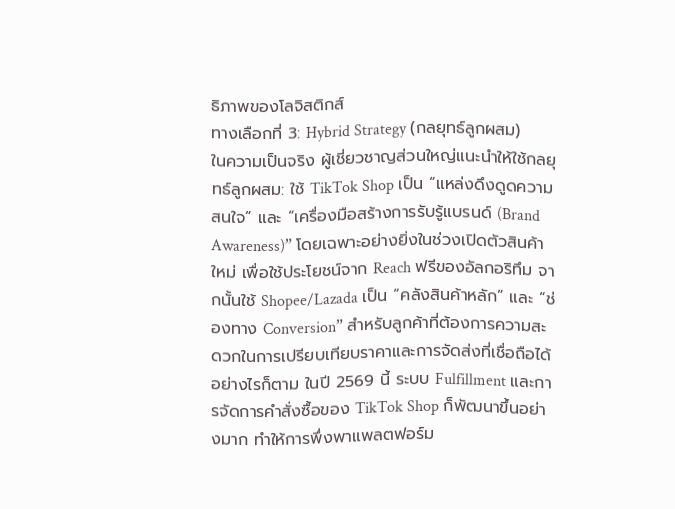ธิภาพของโลจิสติกส์
ทางเลือกที่ 3: Hybrid Strategy (กลยุทธ์ลูกผสม)
ในความเป็นจริง ผู้เชี่ยวชาญส่วนใหญ่แนะนำให้ใช้กลยุทธ์ลูกผสม: ใช้ TikTok Shop เป็น “แหล่งดึงดูดความสนใจ” และ “เครื่องมือสร้างการรับรู้แบรนด์ (Brand Awareness)” โดยเฉพาะอย่างยิ่งในช่วงเปิดตัวสินค้าใหม่ เพื่อใช้ประโยชน์จาก Reach ฟรีของอัลกอริทึม จากนั้นใช้ Shopee/Lazada เป็น “คลังสินค้าหลัก” และ “ช่องทาง Conversion” สำหรับลูกค้าที่ต้องการความสะดวกในการเปรียบเทียบราคาและการจัดส่งที่เชื่อถือได้
อย่างไรก็ตาม ในปี 2569 นี้ ระบบ Fulfillment และการจัดการคำสั่งซื้อของ TikTok Shop ก็พัฒนาขึ้นอย่างมาก ทำให้การพึ่งพาแพลตฟอร์ม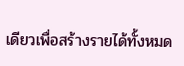เดียวเพื่อสร้างรายได้ทั้งหมด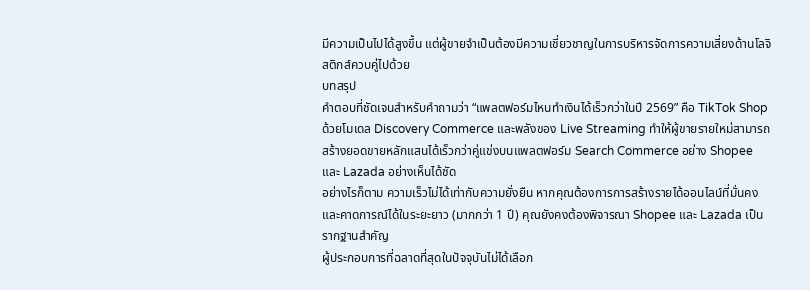มีความเป็นไปได้สูงขึ้น แต่ผู้ขายจำเป็นต้องมีความเชี่ยวชาญในการบริหารจัดการความเสี่ยงด้านโลจิสติกส์ควบคู่ไปด้วย
บทสรุป
คำตอบที่ชัดเจนสำหรับคำถามว่า “แพลตฟอร์มไหนทำเงินได้เร็วกว่าในปี 2569” คือ TikTok Shop ด้วยโมเดล Discovery Commerce และพลังของ Live Streaming ทำให้ผู้ขายรายใหม่สามารถสร้างยอดขายหลักแสนได้เร็วกว่าคู่แข่งบนแพลตฟอร์ม Search Commerce อย่าง Shopee และ Lazada อย่างเห็นได้ชัด
อย่างไรก็ตาม ความเร็วไม่ได้เท่ากับความยั่งยืน หากคุณต้องการการสร้างรายได้ออนไลน์ที่มั่นคงและคาดการณ์ได้ในระยะยาว (มากกว่า 1 ปี) คุณยังคงต้องพิจารณา Shopee และ Lazada เป็นรากฐานสำคัญ
ผู้ประกอบการที่ฉลาดที่สุดในปัจจุบันไม่ได้เลือก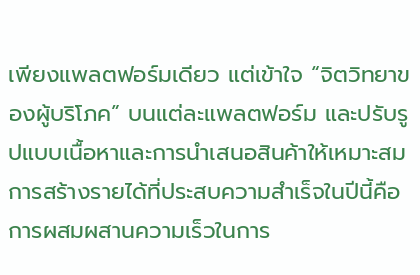เพียงแพลตฟอร์มเดียว แต่เข้าใจ “จิตวิทยาของผู้บริโภค” บนแต่ละแพลตฟอร์ม และปรับรูปแบบเนื้อหาและการนำเสนอสินค้าให้เหมาะสม การสร้างรายได้ที่ประสบความสำเร็จในปีนี้คือการผสมผสานความเร็วในการ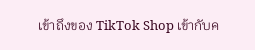เข้าถึงของ TikTok Shop เข้ากับค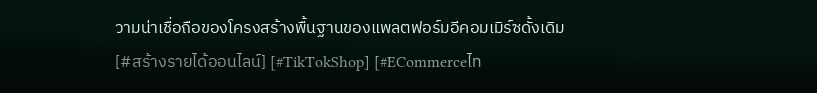วามน่าเชื่อถือของโครงสร้างพื้นฐานของแพลตฟอร์มอีคอมเมิร์ซดั้งเดิม
[#สร้างรายได้ออนไลน์] [#TikTokShop] [#ECommerceไท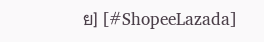ย] [#ShopeeLazada]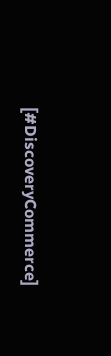[#DiscoveryCommerce]